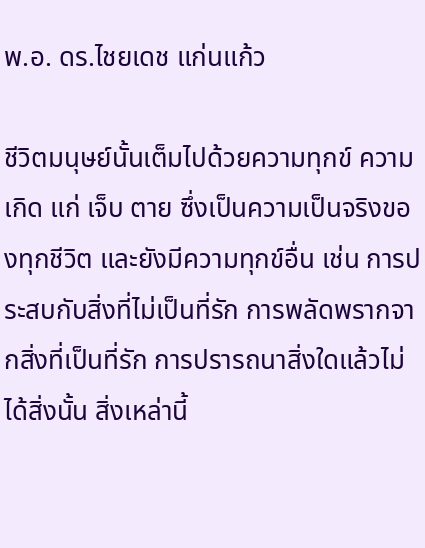พ.อ. ดร.ไชยเดช แก่นแก้ว

ชีวิตมนุษย์นั้นเต็มไปด้วยความทุกข์ ความเกิด แก่ เจ็บ ตาย ซึ่งเป็นความเป็นจริงของทุกชีวิต และยังมีความทุกข์อื่น เช่น การประสบกับสิ่งที่ไม่เป็นที่รัก การพลัดพรากจากสิ่งที่เป็นที่รัก การปรารถนาสิ่งใดแล้วไม่ได้สิ่งนั้น สิ่งเหล่านี้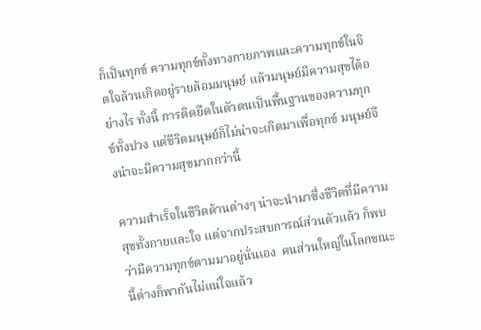ก็เป็นทุกข์ ความทุกข์ทั้งทางกายภาพและความทุกข์ในจิตใจล้วนเกิดอยู่รายล้อมมนุษย์ แล้วมนุษย์มีความสุขได้อย่างไร ทั้งนี้ การติดยึดในตัวตนเป็นพื้นฐานของความทุกข์ทั้งปวง แต่ชีวิตมนุษย์ก็ไม่น่าจะเกิดมาเพื่อทุกข์ มนุษย์จึงน่าจะมีความสุขมากกว่านี้

ความสำเร็จในชีวิตด้านต่างๆ น่าจะนำมาซึ่งชีวิตที่มีความสุขทั้งกายและใจ แต่จากประสบการณ์ส่วนตัวแล้ว ก็พบว่ามีความทุกข์ตามมาอยู่นั่นเอง  คนส่วนใหญ่ในโลกขณะนี้ต่างก็พากันไม่แน่ใจแล้ว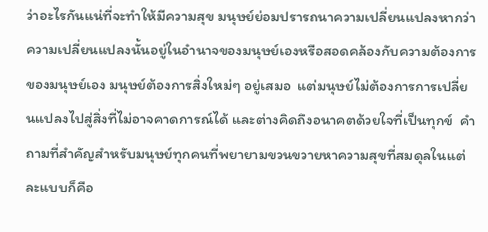ว่าอะไรกันแน่ที่จะทำให้มีความสุข มนุษย์ย่อมปรารถนาความเปลี่ยนแปลงหากว่าความเปลี่ยนแปลงนั้นอยู่ในอำนาจของมนุษย์เองหรือสอดคล้องกับความต้องการของมนุษย์เอง มนุษย์ต้องการสิ่งใหม่ๆ อยู่เสมอ  แต่มนุษย์ไม่ต้องการการเปลี่ยนแปลงไปสู่สิ่งที่ไม่อาจคาดการณ์ได้ และต่างคิดถึงอนาคตด้วยใจที่เป็นทุกข์  คำถามที่สำคัญสำหรับมนุษย์ทุกคนที่พยายามขวนขวายหาความสุขที่สมดุลในแต่ละแบบก็คือ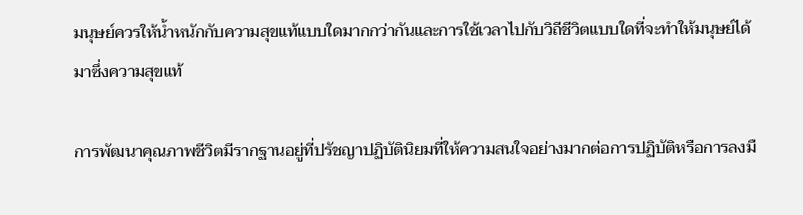มนุษย์ควรให้น้ำหนักกับความสุขแท้แบบใดมากกว่ากันและการใช้เวลาไปกับวิถีชีวิตแบบใดที่จะทำให้มนุษย์ได้มาซึ่งความสุขแท้

การพัฒนาคุณภาพชีวิตมีรากฐานอยู่ที่ปรัชญาปฏิบัตินิยมที่ให้ความสนใจอย่างมากต่อการปฏิบัติหรือการลงมื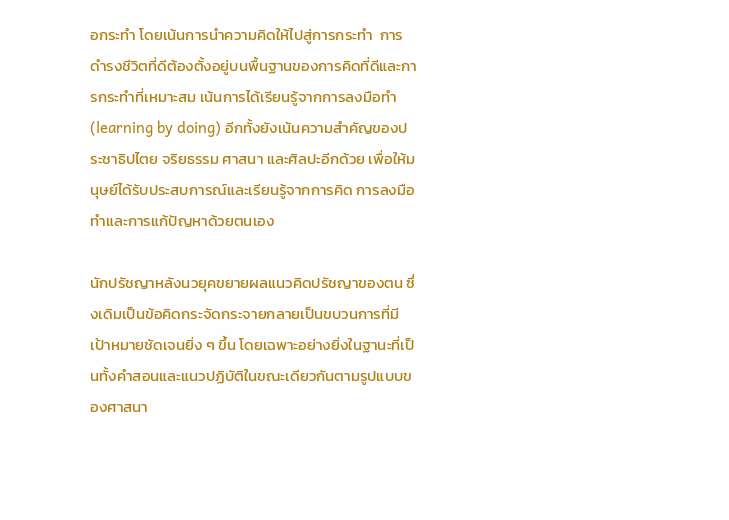อกระทำ โดยเน้นการนำความคิดให้ไปสู่การกระทำ  การดำรงชีวิตที่ดีต้องตั้งอยู่บนพื้นฐานของการคิดที่ดีและการกระทำที่เหมาะสม เน้นการได้เรียนรู้จากการลงมือทำ (learning by doing) อีกทั้งยังเน้นความสำคัญของประชาธิปไตย จริยธรรม ศาสนา และศิลปะอีกด้วย เพื่อให้มนุษย์ได้รับประสบการณ์และเรียนรู้จากการคิด การลงมือทำและการแก้ปัญหาด้วยตนเอง

นักปรัชญาหลังนวยุคขยายผลแนวคิดปรัชญาของตน ซึ่งเดิมเป็นข้อคิดกระจัดกระจายกลายเป็นขบวนการที่มีเป้าหมายชัดเจนยิ่ง ๆ ขึ้น โดยเฉพาะอย่างยิ่งในฐานะที่เป็นทั้งคำสอนและแนวปฏิบัติในขณะเดียวกันตามรูปแบบของศาสนา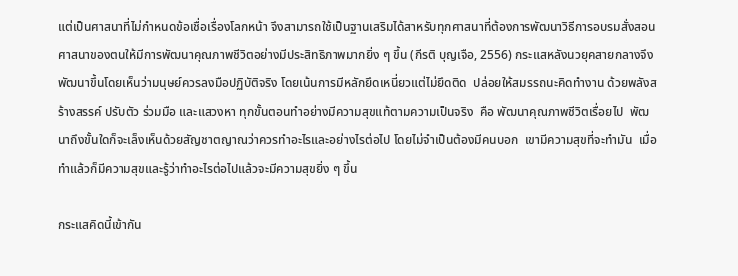แต่เป็นศาสนาที่ไม่กำหนดข้อเชื่อเรื่องโลกหน้า จึงสามารถใช้เป็นฐานเสริมได้สาหรับทุกศาสนาที่ต้องการพัฒนาวิธีการอบรมสั่งสอนศาสนาของตนให้มีการพัฒนาคุณภาพชีวิตอย่างมีประสิทธิภาพมากยิ่ง ๆ ขึ้น (กีรติ บุญเจือ, 2556) กระแสหลังนวยุคสายกลางจึงพัฒนาขึ้นโดยเห็นว่ามนุษย์ควรลงมือปฏิบัติจริง โดยเน้นการมีหลักยึดเหนี่ยวแต่ไม่ยึดติด  ปล่อยให้สมรรถนะคิดทำงาน ด้วยพลังสร้างสรรค์ ปรับตัว ร่วมมือ และแสวงหา ทุกขั้นตอนทำอย่างมีความสุขแท้ตามความเป็นจริง  คือ พัฒนาคุณภาพชีวิตเรื่อยไป  พัฒนาถึงขั้นใดก็จะเล็งเห็นด้วยสัญชาตญาณว่าควรทำอะไรและอย่างไรต่อไป โดยไม่จำเป็นต้องมีคนบอก  เขามีความสุขที่จะทำมัน  เมื่อทำแล้วก็มีความสุขและรู้ว่าทำอะไรต่อไปแล้วจะมีความสุขยิ่ง ๆ ขึ้น

กระแสคิดนี้เข้ากัน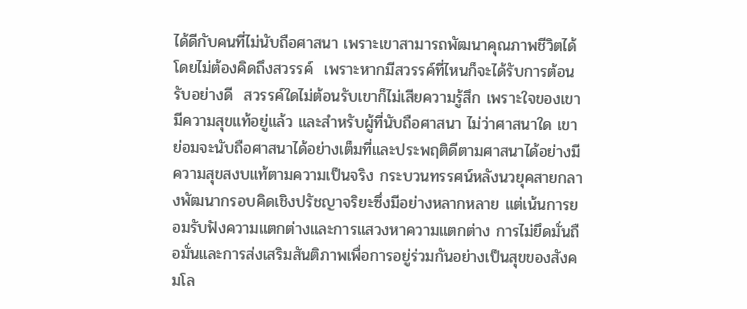ได้ดีกับคนที่ไม่นับถือศาสนา เพราะเขาสามารถพัฒนาคุณภาพชีวิตได้โดยไม่ต้องคิดถึงสวรรค์  เพราะหากมีสวรรค์ที่ไหนก็จะได้รับการต้อนรับอย่างดี  สวรรค์ใดไม่ต้อนรับเขาก็ไม่เสียความรู้สึก เพราะใจของเขามีความสุขแท้อยู่แล้ว และสำหรับผู้ที่นับถือศาสนา ไม่ว่าศาสนาใด เขาย่อมจะนับถือศาสนาได้อย่างเต็มที่และประพฤติดีตามศาสนาได้อย่างมีความสุขสงบแท้ตามความเป็นจริง กระบวนทรรศน์หลังนวยุคสายกลางพัฒนากรอบคิดเชิงปรัชญาจริยะซึ่งมีอย่างหลากหลาย แต่เน้นการยอมรับฟังความแตกต่างและการแสวงหาความแตกต่าง การไม่ยึดมั่นถือมั่นและการส่งเสริมสันติภาพเพื่อการอยู่ร่วมกันอย่างเป็นสุขของสังคมโล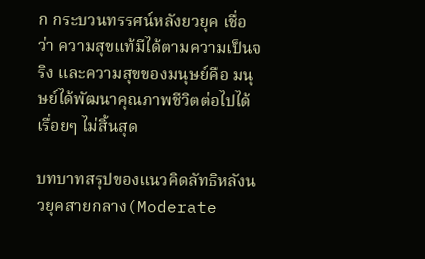ก กระบวนทรรศน์หลังยวยุค เชื่อว่า ความสุขแท้มีได้ตามความเป็นจริง และความสุขของมนุษย์คือ มนุษย์ได้พัฒนาคุณภาพชีวิตต่อไปได้เรื่อยๆ ไม่สิ้นสุด

บทบาทสรุปของแนวคิดลัทธิหลังนวยุคสายกลาง(Moderate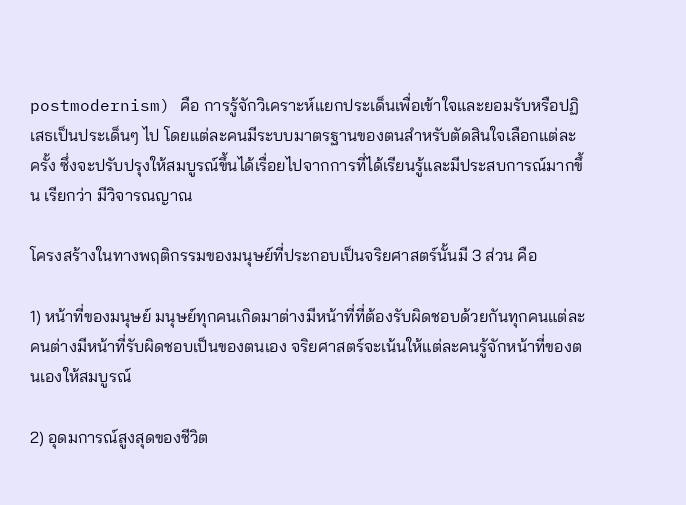postmodernism) คือ การรู้จักวิเคราะห์แยกประเด็นเพื่อเข้าใจและยอมรับหรือปฏิเสธเป็นประเด็นๆ ไป โดยแต่ละคนมีระบบมาตรฐานของตนสำหรับตัดสินใจเลือกแต่ละครั้ง ซึ่งจะปรับปรุงให้สมบูรณ์ขึ้นได้เรื่อยไปจากการที่ได้เรียนรู้และมีประสบการณ์มากขึ้น เรียกว่า มีวิจารณญาณ

โครงสร้างในทางพฤติกรรมของมนุษย์ที่ประกอบเป็นจริยศาสตร์นั้นมี 3 ส่วน คือ

1) หน้าที่ของมนุษย์ มนุษย์ทุกคนเกิดมาต่างมีหน้าที่ที่ต้องรับผิดชอบด้วยกันทุกคนแต่ละคนต่างมีหน้าที่รับผิดชอบเป็นของตนเอง จริยศาสตร์จะเน้นให้แต่ละคนรู้จักหน้าที่ของตนเองให้สมบูรณ์

2) อุดมการณ์สูงสุดของชีวิต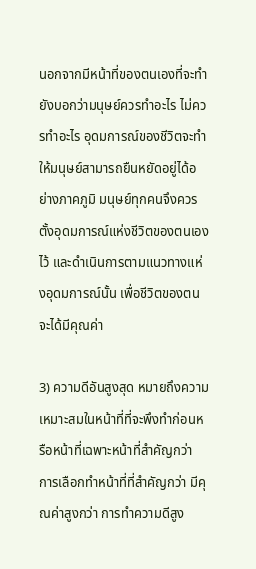นอกจากมีหน้าที่ของตนเองที่จะทำยังบอกว่ามนุษย์ควรทำอะไร ไม่ควรทำอะไร อุดมการณ์ของชีวิตจะทำให้มนุษย์สามารถยืนหยัดอยู่ได้อย่างภาคภูมิ มนุษย์ทุกคนจึงควรตั้งอุดมการณ์แห่งชีวิตของตนเองไว้ และดำเนินการตามแนวทางแห่งอุดมการณ์นั้น เพื่อชีวิตของตนจะได้มีคุณค่า

3) ความดีอันสูงสุด หมายถึงความเหมาะสมในหน้าที่ที่จะพึงทำก่อนหรือหน้าที่เฉพาะหน้าที่สำคัญกว่า การเลือกทำหน้าที่ที่สำคัญกว่า มีคุณค่าสูงกว่า การทำความดีสูง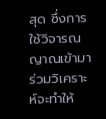สุด ซึ่งการใช้วิจารณญาณเข้ามาร่วมวิเคราะห์จะทำให้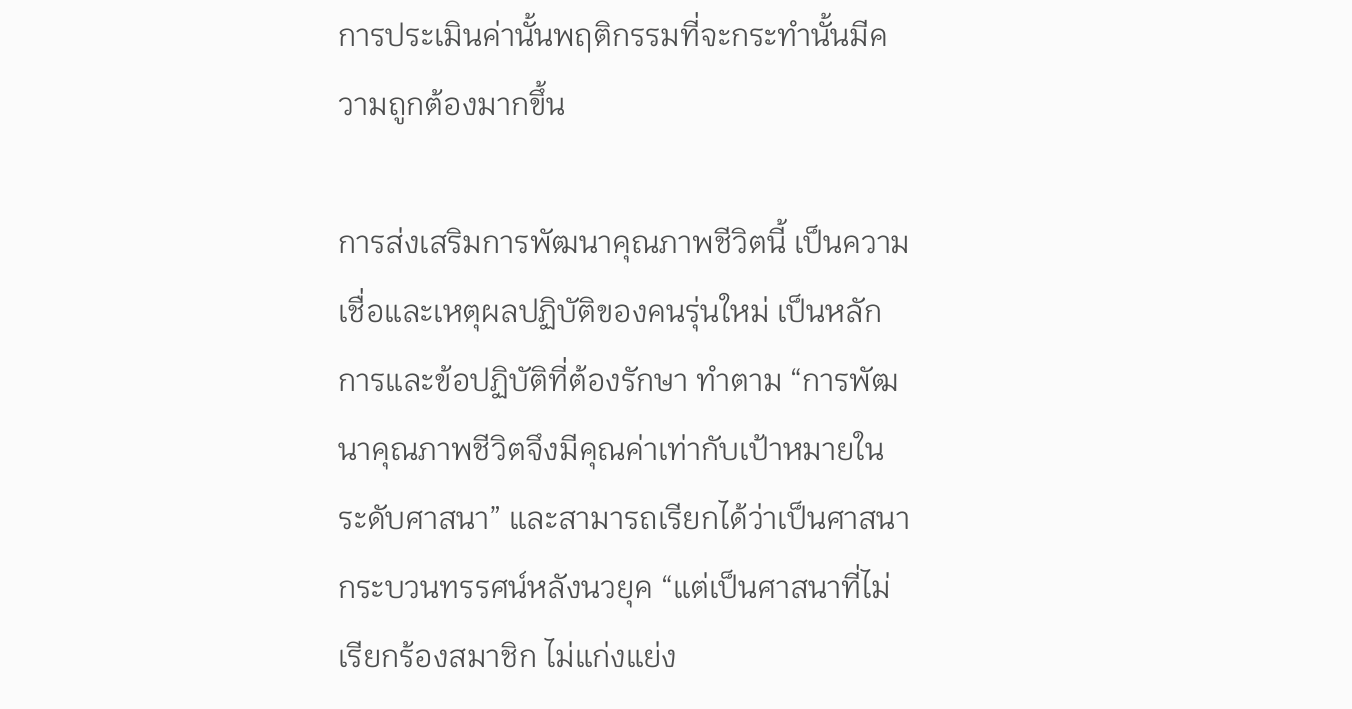การประเมินค่านั้นพฤติกรรมที่จะกระทำนั้นมีความถูกต้องมากขึ้น

การส่งเสริมการพัฒนาคุณภาพชีวิตนี้ เป็นความเชื่อและเหตุผลปฏิบัติของคนรุ่นใหม่ เป็นหลักการและข้อปฏิบัติที่ต้องรักษา ทำตาม “การพัฒนาคุณภาพชีวิตจึงมีคุณค่าเท่ากับเป้าหมายในระดับศาสนา” และสามารถเรียกได้ว่าเป็นศาสนากระบวนทรรศน์หลังนวยุค “แต่เป็นศาสนาที่ไม่เรียกร้องสมาชิก ไม่แก่งแย่ง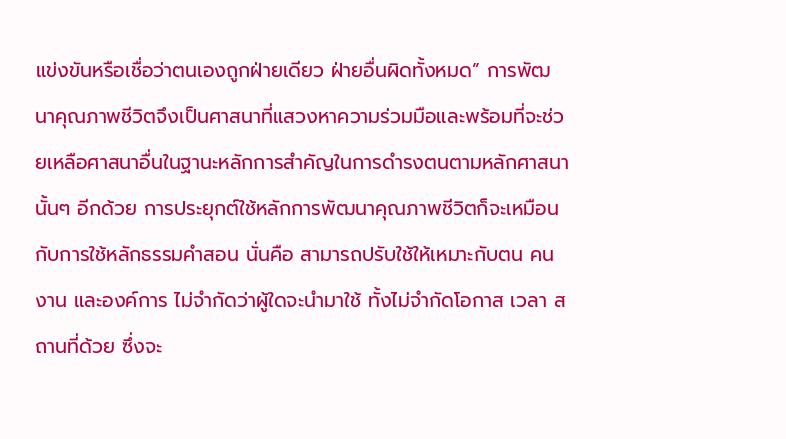แข่งขันหรือเชื่อว่าตนเองถูกฝ่ายเดียว ฝ่ายอื่นผิดทั้งหมด” การพัฒนาคุณภาพชีวิตจึงเป็นศาสนาที่แสวงหาความร่วมมือและพร้อมที่จะช่วยเหลือศาสนาอื่นในฐานะหลักการสำคัญในการดำรงตนตามหลักศาสนานั้นๆ อีกด้วย การประยุกต์ใช้หลักการพัฒนาคุณภาพชีวิตก็จะเหมือนกับการใช้หลักธรรมคำสอน นั่นคือ สามารถปรับใช้ให้เหมาะกับตน คน งาน และองค์การ ไม่จำกัดว่าผู้ใดจะนำมาใช้ ทั้งไม่จำกัดโอกาส เวลา สถานที่ด้วย ซึ่งจะ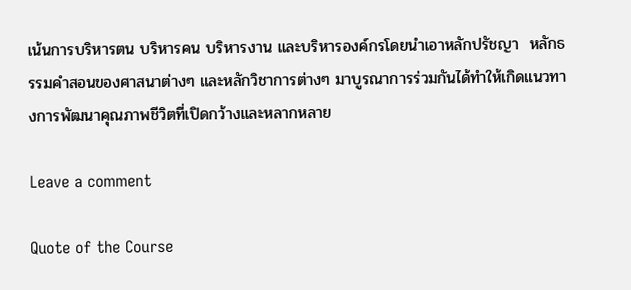เน้นการบริหารตน บริหารคน บริหารงาน และบริหารองค์กรโดยนำเอาหลักปรัชญา  หลักธรรมคำสอนของศาสนาต่างๆ และหลักวิชาการต่างๆ มาบูรณาการร่วมกันได้ทำให้เกิดแนวทางการพัฒนาคุณภาพชีวิตที่เปิดกว้างและหลากหลาย

Leave a comment

Quote of the Course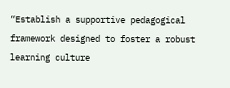“Establish a supportive pedagogical framework designed to foster a robust learning culture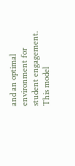and an optimal environment for student engagement. This model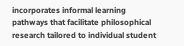incorporates informal learning pathways that facilitate philosophical research tailored to individual student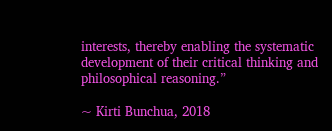interests, thereby enabling the systematic development of their critical thinking and philosophical reasoning.”

~ Kirti Bunchua, 2018